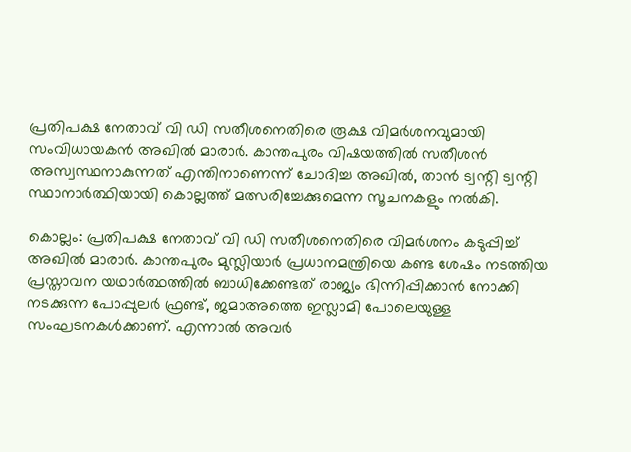പ്രതിപക്ഷ നേതാവ് വി ഡി സതീശനെതിരെ രൂക്ഷ വിമർശനവുമായി സംവിധായകൻ അഖിൽ മാരാർ. കാന്തപുരം വിഷയത്തിൽ സതീശൻ അസ്വസ്ഥനാകുന്നത് എന്തിനാണെന്ന് ചോദിച്ച അഖിൽ, താൻ ട്വന്റി ട്വന്റി സ്ഥാനാർത്ഥിയായി കൊല്ലത്ത് മത്സരിച്ചേക്കുമെന്ന സൂചനകളും നൽകി.

കൊല്ലം: പ്രതിപക്ഷ നേതാവ് വി ഡി സതീശനെതിരെ വിമര്‍ശനം കടുപ്പിച്ച് അഖിൽ മാരാർ. കാന്തപുരം മുസ്ലിയാർ പ്രധാനമന്ത്രിയെ കണ്ട ശേഷം നടത്തിയ പ്രസ്താവന യഥാർത്ഥത്തിൽ ബാധിക്കേണ്ടത് രാജ്യം ഭിന്നിപ്പിക്കാൻ നോക്കി നടക്കുന്ന പോപ്പുലർ ഫ്രണ്ട്, ജമാഅത്തെ ഇസ്ലാമി പോലെയുള്ള സംഘടനകൾക്കാണ്. എന്നാൽ അവർ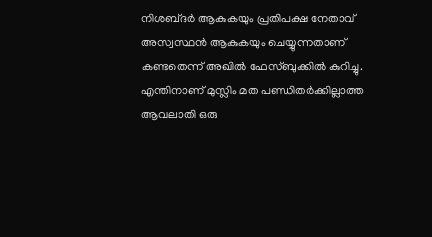നിശബ്‍ദർ ആകുകയും പ്രതിപക്ഷ നേതാവ് അസ്വസ്ഥൻ ആകുകയും ചെയ്യുന്നതാണ് കണ്ടതെന്ന് അഖിൽ ഫേസ്ബുക്കിൽ കുറിച്ചു. എന്തിനാണ് മുസ്ലിം മത പണ്ഡിതർക്കില്ലാത്ത ആവലാതി ഒരു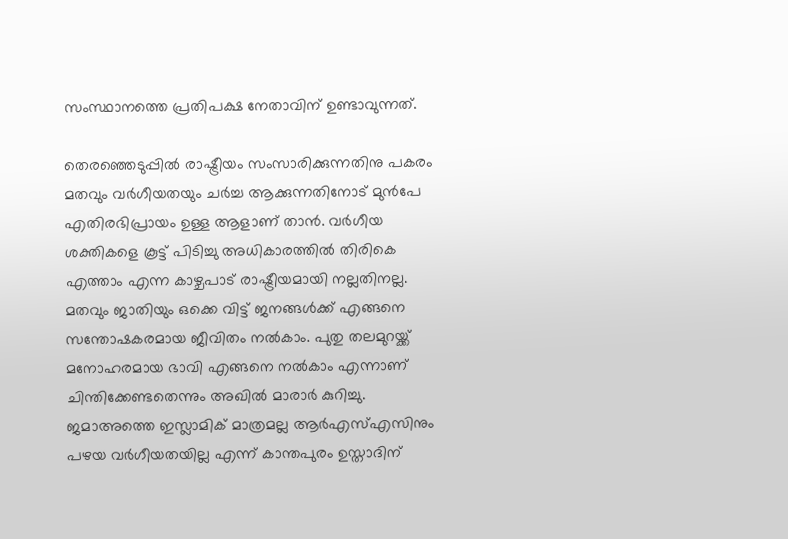സംസ്ഥാനത്തെ പ്രതിപക്ഷ നേതാവിന് ഉണ്ടാവുന്നത്.

തെരഞ്ഞെടുപ്പിൽ രാഷ്ട്രീയം സംസാരിക്കുന്നതിനു പകരം മതവും വർഗീയതയും ചർച്ച ആക്കുന്നതിനോട് മുൻപേ എതിരഭിപ്രായം ഉള്ള ആളാണ് താൻ. വർഗീയ ശക്തികളെ കൂട്ട് പിടിച്ചു അധികാരത്തിൽ തിരികെ എത്താം എന്ന കാഴ്ചപാട് രാഷ്ട്രീയമായി നല്ലതിനല്ല. മതവും ജാതിയും ഒക്കെ വിട്ട് ജനങ്ങൾക്ക് എങ്ങനെ സന്തോഷകരമായ ജീവിതം നൽകാം. പുതു തലമുറയ്ക്ക് മനോഹരമായ ഭാവി എങ്ങനെ നൽകാം എന്നാണ് ചിന്തിക്കേണ്ടതെന്നും അഖിൽ മാരാർ കുറിച്ചു. ജമാഅത്തെ ഇസ്ലാമിക് മാത്രമല്ല ആര്‍എസ്എസിനും പഴയ വർഗീയതയില്ല എന്ന് കാന്തപുരം ഉസ്താദിന്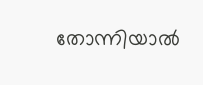തോന്നിയാൽ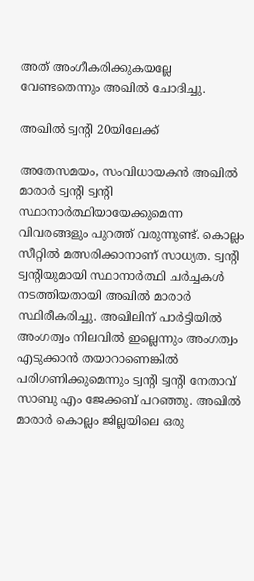അത്‌ അംഗീകരിക്കുകയല്ലേ വേണ്ടതെന്നും അഖിൽ ചോദിച്ചു.

അഖിൽ ട്വന്‍റി 20യിലേക്ക്

അതേസമയം, സംവിധായകൻ അഖിൽ മാരാർ ട്വന്റി ട്വന്റി സ്ഥാനാർത്ഥിയായേക്കുമെന്ന വിവരങ്ങളും പുറത്ത് വരുന്നുണ്ട്. കൊല്ലം സീറ്റിൽ മത്സരിക്കാനാണ് സാധ്യത. ട്വന്റി ട്വന്റിയുമായി സ്ഥാനാർത്ഥി ചർച്ചകൾ നടത്തിയതായി അഖിൽ മാരാർ സ്ഥിരീകരിച്ചു. അഖിലിന് പാർട്ടിയിൽ അംഗത്വം നിലവിൽ ഇല്ലെന്നും അംഗത്വം എടുക്കാൻ തയാറാണെങ്കിൽ പരിഗണിക്കുമെന്നും ട്വന്റി ട്വന്റി നേതാവ് സാബു എം ജേക്കബ് പറഞ്ഞു. അഖിൽ മാരാർ കൊല്ലം ജില്ലയിലെ ഒരു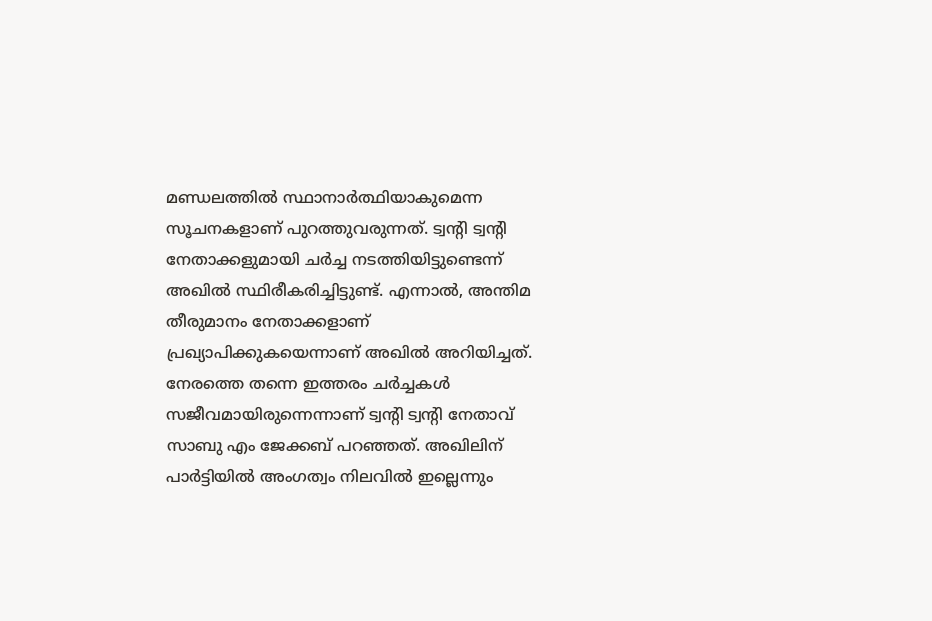മണ്ഡലത്തിൽ സ്ഥാനാർത്ഥിയാകുമെന്ന സൂചനകളാണ് പുറത്തുവരുന്നത്. ട്വന്റി ട്വന്റി നേതാക്കളുമായി ചർച്ച നടത്തിയിട്ടുണ്ടെന്ന് അഖിൽ സ്ഥിരീകരിച്ചിട്ടുണ്ട്. എന്നാൽ, അന്തിമ തീരുമാനം നേതാക്കളാണ് പ്രഖ്യാപിക്കുകയെന്നാണ് അഖിൽ അറിയിച്ചത്. നേരത്തെ തന്നെ ഇത്തരം ചർച്ചകൾ സജീവമായിരുന്നെന്നാണ് ട്വന്റി ട്വന്റി നേതാവ് സാബു എം ജേക്കബ് പറഞ്ഞത്. അഖിലിന് പാർട്ടിയിൽ അംഗത്വം നിലവിൽ ഇല്ലെന്നും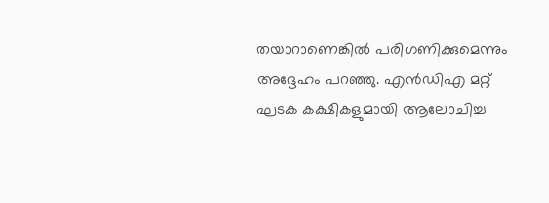തയാറാണെങ്കിൽ പരിഗണിക്കുമെന്നും അദ്ദേഹം പറഞ്ഞു. എൻഡിഎ മറ്റ് ഘടക കക്ഷികളുമായി ആലോചിച്ച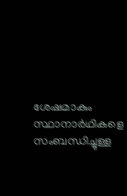ശേഷമാകും സ്ഥാനാർഥികളെ സംബന്ധിച്ചുള്ള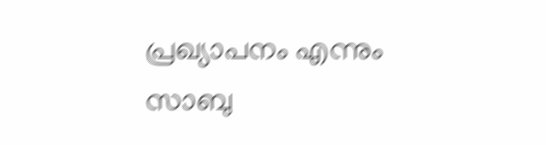പ്രഖ്യാപനം എന്നും സാബു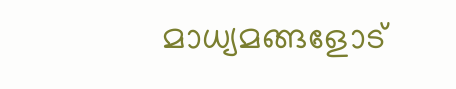മാധ്യമങ്ങളോട്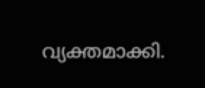വ്യക്തമാക്കി.